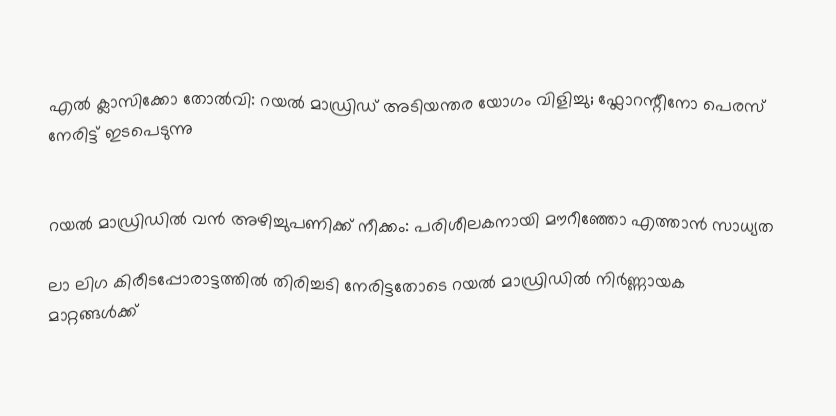എൽ ക്ലാസിക്കോ തോൽവി: റയൽ മാഡ്രിഡ് അടിയന്തര യോഗം വിളിച്ചു; ഫ്ലോറന്റീനോ പെരസ് നേരിട്ട് ഇടപെടുന്നു


റയൽ മാഡ്രിഡിൽ വൻ അഴിച്ചുപണിക്ക് നീക്കം: പരിശീലകനായി മൗറീഞ്ഞോ എത്താൻ സാധ്യത

ലാ ലിഗ കിരീടപ്പോരാട്ടത്തിൽ തിരിച്ചടി നേരിട്ടതോടെ റയൽ മാഡ്രിഡിൽ നിർണ്ണായക മാറ്റങ്ങൾക്ക്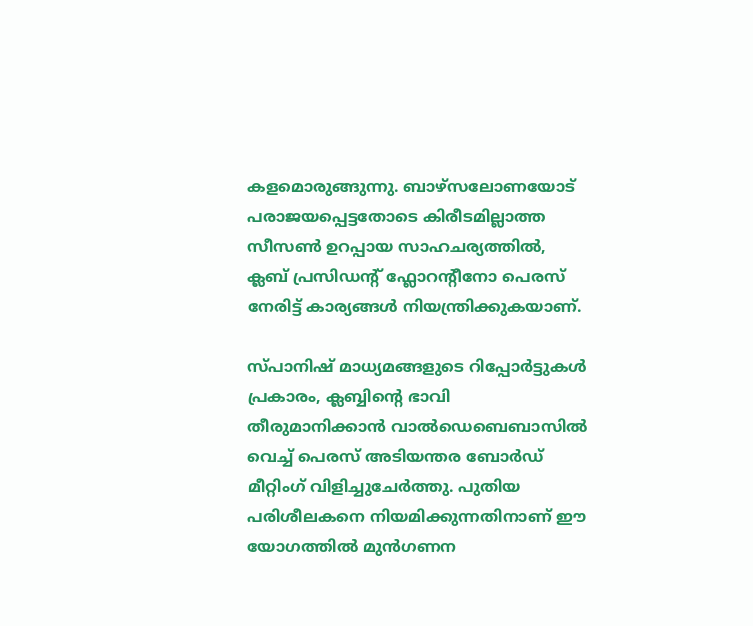കളമൊരുങ്ങുന്നു. ബാഴ്സലോണയോട് പരാജയപ്പെട്ടതോടെ കിരീടമില്ലാത്ത സീസൺ ഉറപ്പായ സാഹചര്യത്തിൽ, ക്ലബ് പ്രസിഡന്റ് ഫ്ലോറന്റീനോ പെരസ് നേരിട്ട് കാര്യങ്ങൾ നിയന്ത്രിക്കുകയാണ്.

സ്പാനിഷ് മാധ്യമങ്ങളുടെ റിപ്പോർട്ടുകൾ പ്രകാരം, ക്ലബ്ബിന്റെ ഭാവി തീരുമാനിക്കാൻ വാൽഡെബെബാസിൽ വെച്ച് പെരസ് അടിയന്തര ബോർഡ് മീറ്റിംഗ് വിളിച്ചുചേർത്തു. പുതിയ പരിശീലകനെ നിയമിക്കുന്നതിനാണ് ഈ യോഗത്തിൽ മുൻഗണന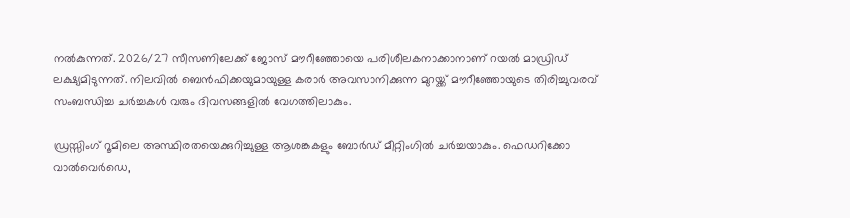നൽകുന്നത്. 2026/27 സീസണിലേക്ക് ജോസ് മൗറീഞ്ഞോയെ പരിശീലകനാക്കാനാണ് റയൽ മാഡ്രിഡ് ലക്ഷ്യമിടുന്നത്. നിലവിൽ ബെൻഫിക്കയുമായുള്ള കരാർ അവസാനിക്കുന്ന മുറയ്ക്ക് മൗറീഞ്ഞോയുടെ തിരിച്ചുവരവ് സംബന്ധിച്ച ചർച്ചകൾ വരും ദിവസങ്ങളിൽ വേഗത്തിലാകും.

ഡ്രസ്സിംഗ് റൂമിലെ അസ്ഥിരതയെക്കുറിച്ചുള്ള ആശങ്കകളും ബോർഡ് മീറ്റിംഗിൽ ചർച്ചയാകും. ഫെഡറിക്കോ വാൽവെർഡെ,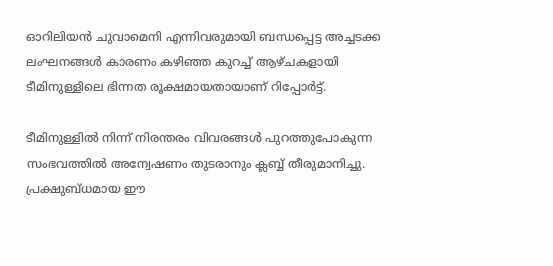ഓറിലിയൻ ചുവാമെനി എന്നിവരുമായി ബന്ധപ്പെട്ട അച്ചടക്ക ലംഘനങ്ങൾ കാരണം കഴിഞ്ഞ കുറച്ച് ആഴ്ചകളായി ടീമിനുള്ളിലെ ഭിന്നത രൂക്ഷമായതായാണ് റിപ്പോർട്ട്.

ടീമിനുള്ളിൽ നിന്ന് നിരന്തരം വിവരങ്ങൾ പുറത്തുപോകുന്ന സംഭവത്തിൽ അന്വേഷണം തുടരാനും ക്ലബ്ബ് തീരുമാനിച്ചു. പ്രക്ഷുബ്ധമായ ഈ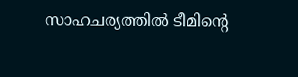സാഹചര്യത്തിൽ ടീമിൻ്റെ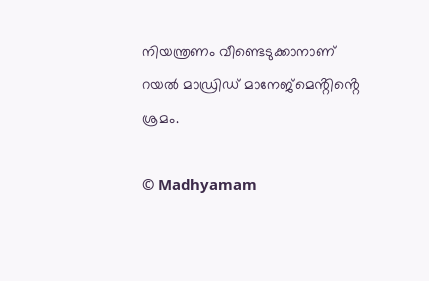നിയന്ത്രണം വീണ്ടെടുക്കാനാണ് റയൽ മാഡ്രിഡ് മാനേജ്‌മെൻ്റിൻ്റെ ശ്രമം.

© Madhyamam